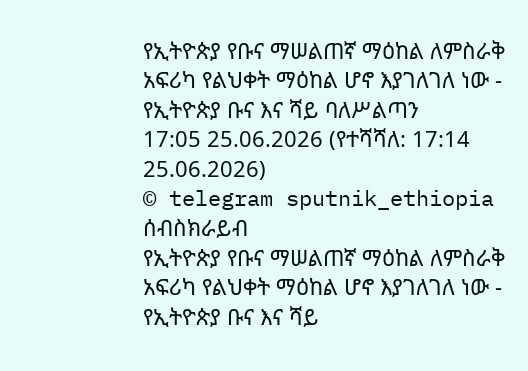የኢትዮጵያ የቡና ማሠልጠኛ ማዕከል ለምስራቅ አፍሪካ የልህቀት ማዕከል ሆኖ እያገለገለ ነው - የኢትዮጵያ ቡና እና ሻይ ባለሥልጣን
17:05 25.06.2026 (የተሻሻለ: 17:14 25.06.2026)
© telegram sputnik_ethiopia
ሰብስክራይብ
የኢትዮጵያ የቡና ማሠልጠኛ ማዕከል ለምስራቅ አፍሪካ የልህቀት ማዕከል ሆኖ እያገለገለ ነው - የኢትዮጵያ ቡና እና ሻይ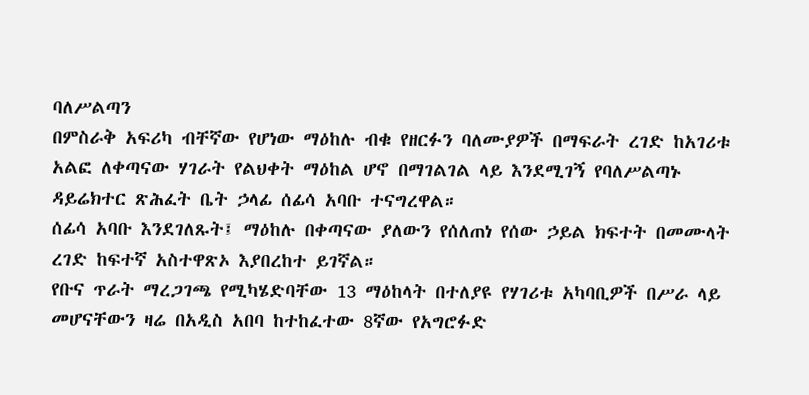ባለሥልጣን
በምስራቅ አፍሪካ ብቸኛው የሆነው ማዕከሉ ብቁ የዘርፉን ባለሙያዎች በማፍራት ረገድ ከአገሪቱ አልፎ ለቀጣናው ሃገራት የልህቀት ማዕከል ሆኖ በማገልገል ላይ እንደሚገኝ የባለሥልጣኑ ዳይሬክተር ጽሕፈት ቤት ኃላፊ ሰፊሳ አባቡ ተናግረዋል።
ሰፊሳ አባቡ እንደገለጹት፤ ማዕከሉ በቀጣናው ያለውን የሰለጠነ የሰው ኃይል ክፍተት በመሙላት ረገድ ከፍተኛ አስተዋጽኦ እያበረከተ ይገኛል።
የቡና ጥራት ማረጋገጫ የሚካሄድባቸው 13 ማዕከላት በተለያዩ የሃገሪቱ አካባቢዎች በሥራ ላይ መሆናቸውን ዛሬ በአዲስ አበባ ከተከፈተው 8ኛው የአግሮፉድ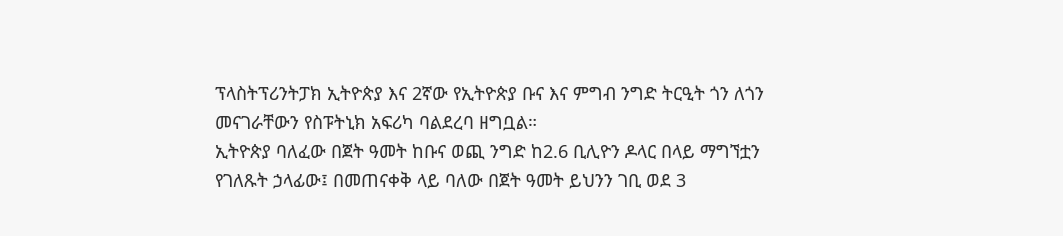ፕላስትፕሪንትፓክ ኢትዮጵያ እና 2ኛው የኢትዮጵያ ቡና እና ምግብ ንግድ ትርዒት ጎን ለጎን መናገራቸውን የስፑትኒክ አፍሪካ ባልደረባ ዘግቧል።
ኢትዮጵያ ባለፈው በጀት ዓመት ከቡና ወጪ ንግድ ከ2.6 ቢሊዮን ዶላር በላይ ማግኘቷን የገለጹት ኃላፊው፤ በመጠናቀቅ ላይ ባለው በጀት ዓመት ይህንን ገቢ ወደ 3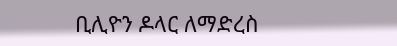ቢሊዮን ዶላር ለማድረስ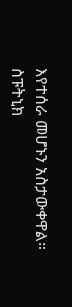እየተሰራ መሆኑን አስታውቀዋል።
ስፑትኒክ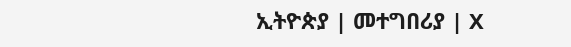ኢትዮጵያ | መተግበሪያ | X